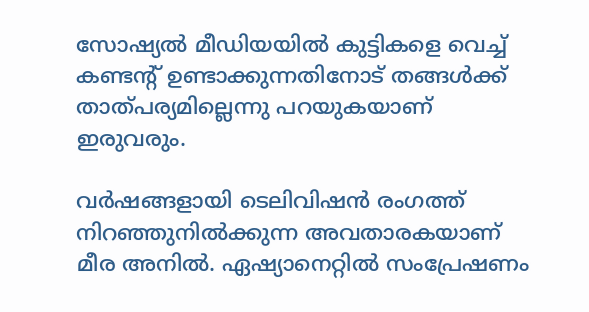സോഷ്യൽ മീഡിയയിൽ കുട്ടികളെ വെച്ച് കണ്ടന്റ് ഉണ്ടാക്കുന്നതിനോട് തങ്ങൾക്ക് താത്പര്യമില്ലെന്നു പറയുകയാണ് ഇരുവരും.

വർഷങ്ങളായി ടെലിവിഷൻ രംഗത്ത് നിറഞ്ഞുനിൽക്കുന്ന അവതാരകയാണ് മീര അനിൽ. ഏഷ്യാനെറ്റിൽ സംപ്രേഷണം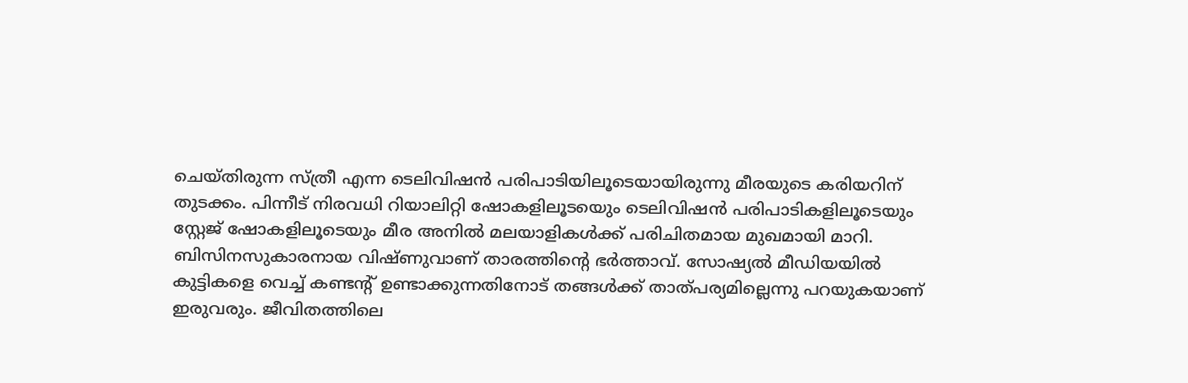ചെയ്തിരുന്ന സ്ത്രീ എന്ന ടെലിവിഷൻ പരിപാടിയിലൂടെയായിരുന്നു മീരയുടെ കരിയറിന് തുടക്കം. പിന്നീട് നിരവധി റിയാലിറ്റി ഷോകളിലൂടയെും ടെലിവിഷൻ പരിപാടികളിലൂടെയും സ്റ്റേജ് ഷോകളിലൂടെയും മീര അനിൽ മലയാളികൾക്ക് പരിചിതമായ മുഖമായി മാറി. ബിസിനസുകാരനായ വിഷ്ണുവാണ് താരത്തിന്റെ ഭർത്താവ്. സോഷ്യൽ മീഡിയയിൽ കുട്ടികളെ വെച്ച് കണ്ടന്റ് ഉണ്ടാക്കുന്നതിനോട് തങ്ങൾക്ക് താത്പര്യമില്ലെന്നു പറയുകയാണ് ഇരുവരും. ജീവിതത്തിലെ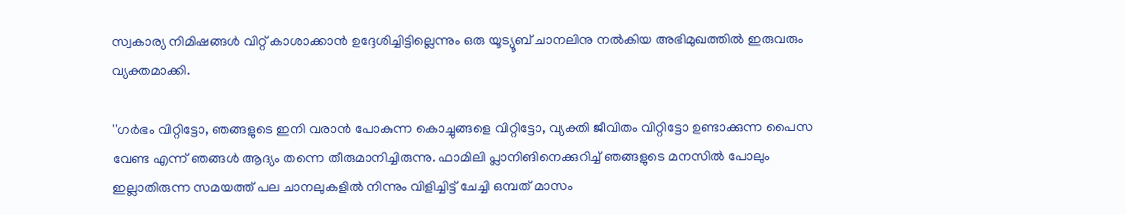സ്വകാര്യ നിമിഷങ്ങള്‍ വിറ്റ് കാശാക്കാന്‍ ഉദ്ദേശിച്ചിട്ടില്ലെന്നും ഒരു യൂട്യൂബ് ചാനലിനു നൽകിയ അഭിമുഖത്തിൽ ഇരുവരും വ്യക്തമാക്കി.

''ഗര്‍ഭം വിറ്റിട്ടോ, ഞങ്ങളുടെ ഇനി വരാന്‍ പോകുന്ന കൊച്ചുങ്ങളെ വിറ്റിട്ടോ, വ്യക്തി ജീവിതം വിറ്റിട്ടോ ഉണ്ടാക്കുന്ന പൈസ വേണ്ട എന്ന് ഞങ്ങള്‍ ആദ്യം തന്നെ തീരുമാനിച്ചിരുന്നു. ഫാമിലി പ്ലാനിങിനെക്കുറിച്ച് ഞങ്ങളുടെ മനസില്‍ പോലും ഇല്ലാതിരുന്ന സമയത്ത് പല ചാനലുകളില്‍ നിന്നും വിളിച്ചിട്ട് ചേച്ചി ഒമ്പത് മാസം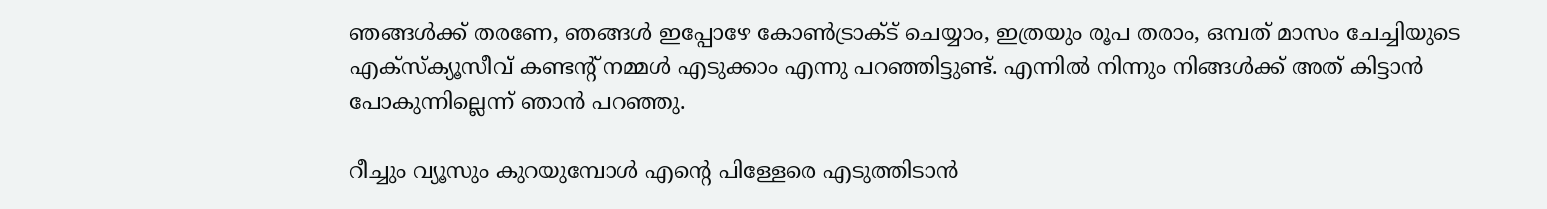ഞങ്ങള്‍ക്ക് തരണേ, ഞങ്ങള്‍ ഇപ്പോഴേ കോണ്‍ട്രാക്ട് ചെയ്യാം, ഇത്രയും രൂപ തരാം, ഒമ്പത് മാസം ചേച്ചിയുടെ എക്‌സ്‌ക്യൂസീവ് കണ്ടന്റ് നമ്മള്‍ എടുക്കാം എന്നു പറഞ്ഞിട്ടുണ്ട്. എന്നില്‍ നിന്നും നിങ്ങള്‍ക്ക് അത് കിട്ടാന്‍ പോകുന്നില്ലെന്ന് ഞാന്‍ പറഞ്ഞു.

റീച്ചും വ്യൂസും കുറയുമ്പോള്‍ എന്റെ പിള്ളേരെ എടുത്തിടാന്‍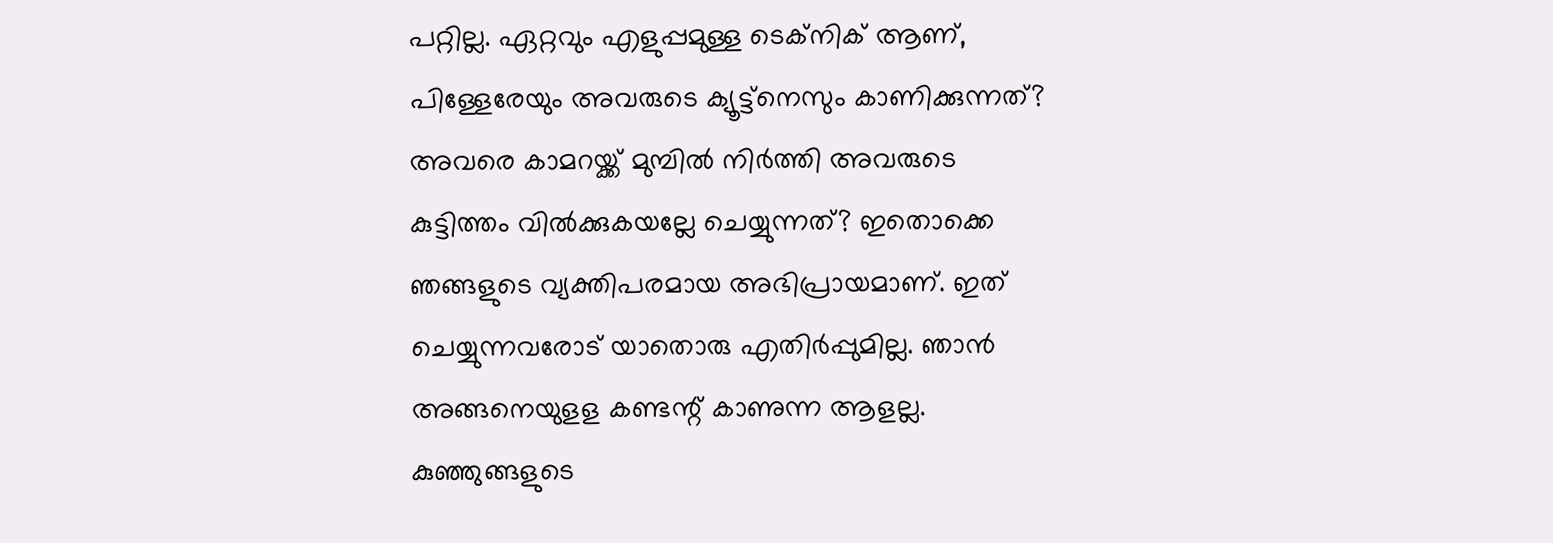പറ്റില്ല. ഏറ്റവും എളുപ്പമുള്ള ടെക്‌നിക് ആണ്, പിള്ളേരേയും അവരുടെ ക്യൂട്ട്‌നെസും കാണിക്കുന്നത്? അവരെ കാമറയ്ക്ക് മുമ്പില്‍ നിര്‍ത്തി അവരുടെ കുട്ടിത്തം വില്‍ക്കുകയല്ലേ ചെയ്യുന്നത്? ഇതൊക്കെ ഞങ്ങളുടെ വ്യക്തിപരമായ അഭിപ്രായമാണ്. ഇത് ചെയ്യുന്നവരോട് യാതൊരു എതിര്‍പ്പുമില്ല. ഞാന്‍ അങ്ങനെയുളള കണ്ടന്റ് കാണുന്ന ആളല്ല. കുഞ്ഞുങ്ങളുടെ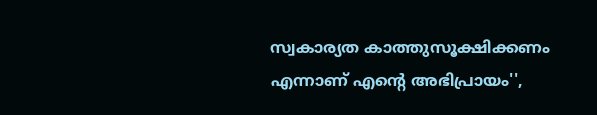സ്വകാര്യത കാത്തുസൂക്ഷിക്കണം എന്നാണ് എന്റെ അഭിപ്രായം'',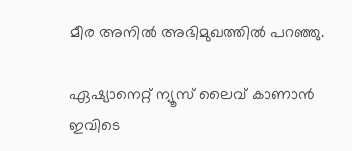മീര അനിൽ അഭിമുഖത്തിൽ പറഞ്ഞു.

ഏഷ്യാനെറ്റ് ന്യൂസ് ലൈവ് കാണാന്‍ ഇവിടെ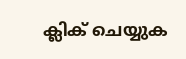ക്ലിക് ചെയ്യുക